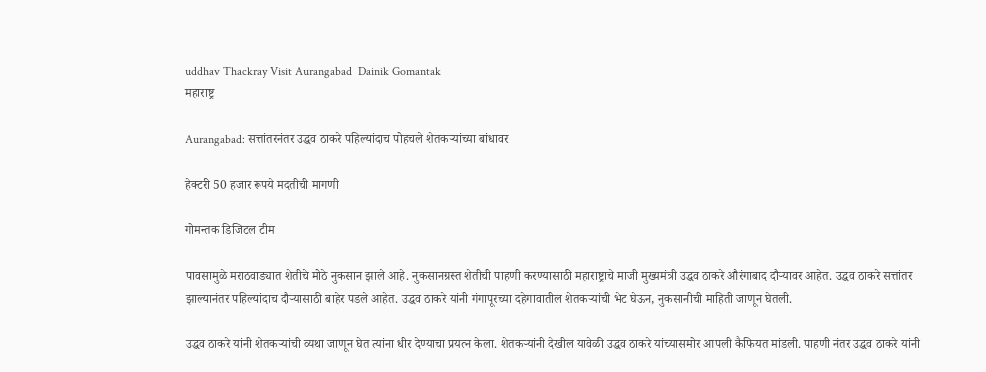uddhav Thackray Visit Aurangabad  Dainik Gomantak
महाराष्ट्र

Aurangabad: सत्तांतरनंतर उद्धव ठाकरे पहिल्यांदाच पोहचले शेतकऱ्यांच्या बांधावर

हेक्टरी 50 हजार रूपये मदतीची मागणी

गोमन्तक डिजिटल टीम

पावसामुळे मराठवाड्यात शेतीचे मोठे नुकसान झाले आहे. नुकसानग्रस्त शेतीची पाहणी करण्यासाठी महाराष्ट्राचे माजी मुख्यमंत्री उद्धव ठाकरे औरंगाबाद दौऱ्यावर आहेत. उद्धव ठाकरे सत्तांतर झाल्यानंतर पहिल्यांदाच दौऱ्यासाठी बाहेर पडले आहेत. उद्धव ठाकरे यांनी गंगापूरच्या दहेगावातील शेतकऱ्यांची भेट घेऊन, नुकसानीची माहिती जाणून घेतली.

उद्धव ठाकरे यांनी शेतकऱ्यांची व्यथा जाणून घेत त्यांना धीर देण्याचा प्रयत्न केला. शेतकऱ्यांनी देखील यावेळी उद्धव ठाकरे यांच्यासमोर आपली कैफियत मांडली. पाहणी नंतर उद्धव ठाकरे यांनी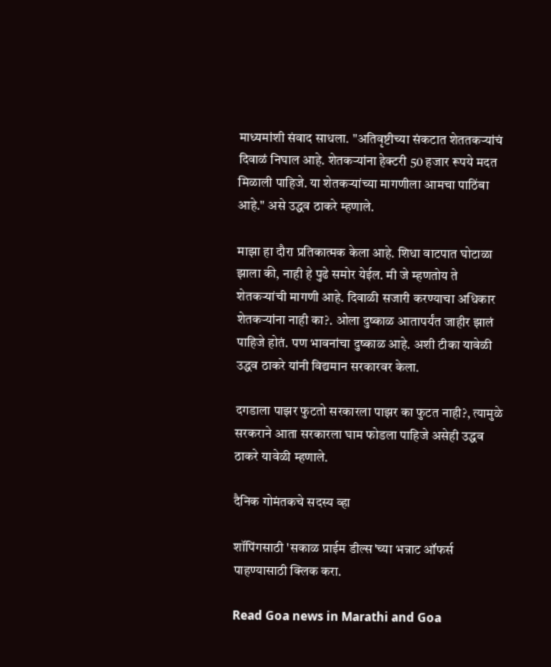माध्यमांशी संवाद साधला. "अतिवृष्टीच्या संकटात शेततकऱ्यांचं दिवाळं निघाल आहे. शेतकऱ्यांना हेक्टरी 50 हजार रूपये मदत मिळाली पाहिजे. या शेतकऱ्यांच्या मागणीला आमचा पाठिंबा आहे." असे उद्धव ठाकरे म्हणाले.

माझा हा दौरा प्रतिकात्मक केला आहे. शिधा वाटपात घोटाळा झाला की, नाही हे पुढे समोर येईल. मी जे म्हणतोय ते शेतकऱ्यांची मागणी आहे. दिवाळी सजारी करण्याचा अधिकार शेतकऱ्यांना नाही का?. ओला दुष्काळ आतापर्यंत जाहीर झालं पाहिजे होतं. पण भावनांचा दुष्काळ आहे. अशी टीका यावेळी उद्धव ठाकरे यांनी विद्यमान सरकारवर केला.

दगडाला पाझर फुटतो सरकारला पाझर का फुटत नाही?, त्यामुळे सरकराने आता सरकारला घाम फोडला पाहिजे असेही उद्धव ठाकरे यावेळी म्हणाले.

दैनिक गोमंतकचे सदस्य व्हा

शॉपिंगसाठी 'सकाळ प्राईम डील्स'च्या भन्नाट ऑफर्स पाहण्यासाठी क्लिक करा.

Read Goa news in Marathi and Goa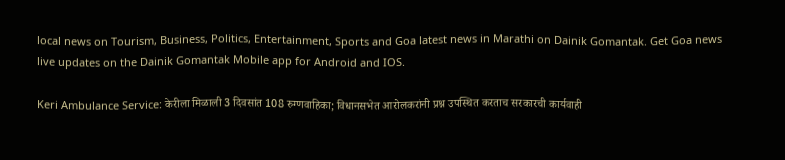local news on Tourism, Business, Politics, Entertainment, Sports and Goa latest news in Marathi on Dainik Gomantak. Get Goa news live updates on the Dainik Gomantak Mobile app for Android and IOS.

Keri Ambulance Service: केरीला मिळाली 3 दिवसांत 108 रुग्णवाहिका; विधानसभेत आरोलकरांनी प्रश्न उपस्थित करताच सरकारची कार्यवाही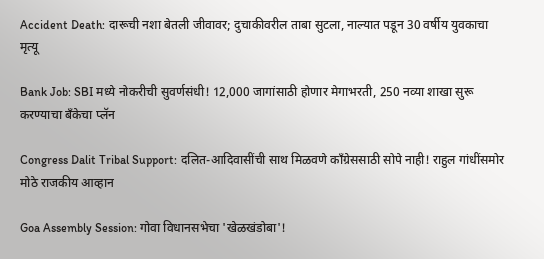Accident Death: दारूची नशा बेतली जीवावर; दुचाकीवरील ताबा सुटला, नाल्यात पडून 30 वर्षीय युवकाचा मृत्यू

Bank Job: SBI मध्ये नोकरीची सुवर्णसंधी! 12,000 जागांसाठी होणार मेगाभरती, 250 नव्या शाखा सुरू करण्याचा बँकेचा प्लॅन

Congress Dalit Tribal Support: दलित-आदिवासींची साथ मिळवणे काँग्रेससाठी सोपे नाही! राहुल गांधींसमोर मोठे राजकीय आव्हान

Goa Assembly Session: गोवा विधानसभेचा 'खेळखंडोबा'!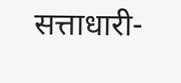सत्ताधारी-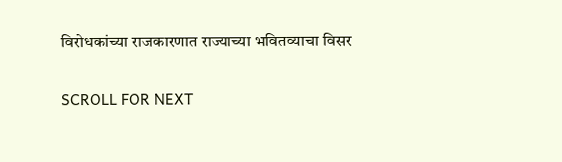विरोधकांच्या राजकारणात राज्याच्या भवितव्याचा विसर

SCROLL FOR NEXT